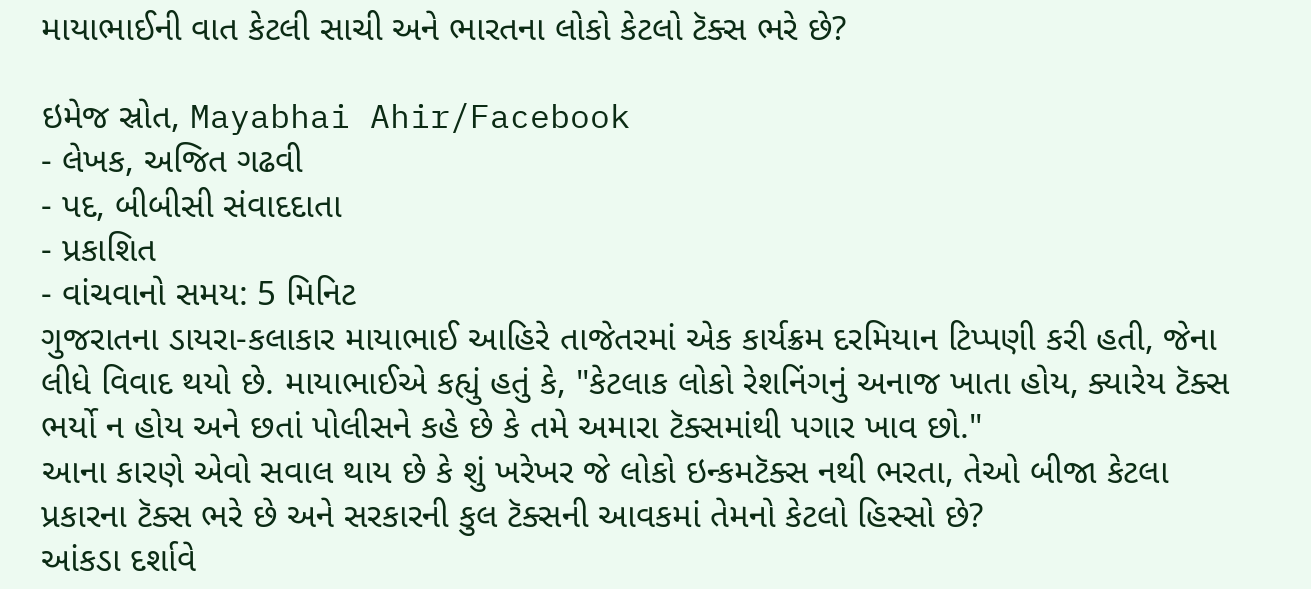માયાભાઈની વાત કેટલી સાચી અને ભારતના લોકો કેટલો ટૅક્સ ભરે છે?

ઇમેજ સ્રોત, Mayabhai Ahir/Facebook
- લેખક, અજિત ગઢવી
- પદ, બીબીસી સંવાદદાતા
- પ્રકાશિત
- વાંચવાનો સમય: 5 મિનિટ
ગુજરાતના ડાયરા-કલાકાર માયાભાઈ આહિરે તાજેતરમાં એક કાર્યક્રમ દરમિયાન ટિપ્પણી કરી હતી, જેના લીધે વિવાદ થયો છે. માયાભાઈએ કહ્યું હતું કે, "કેટલાક લોકો રેશનિંગનું અનાજ ખાતા હોય, ક્યારેય ટૅક્સ ભર્યો ન હોય અને છતાં પોલીસને કહે છે કે તમે અમારા ટૅક્સમાંથી પગાર ખાવ છો."
આના કારણે એવો સવાલ થાય છે કે શું ખરેખર જે લોકો ઇન્કમટૅક્સ નથી ભરતા, તેઓ બીજા કેટલા પ્રકારના ટૅક્સ ભરે છે અને સરકારની કુલ ટૅક્સની આવકમાં તેમનો કેટલો હિસ્સો છે?
આંકડા દર્શાવે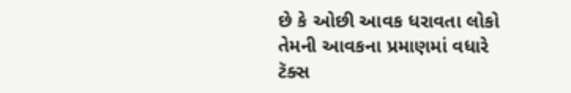છે કે ઓછી આવક ધરાવતા લોકો તેમની આવકના પ્રમાણમાં વધારે ટૅક્સ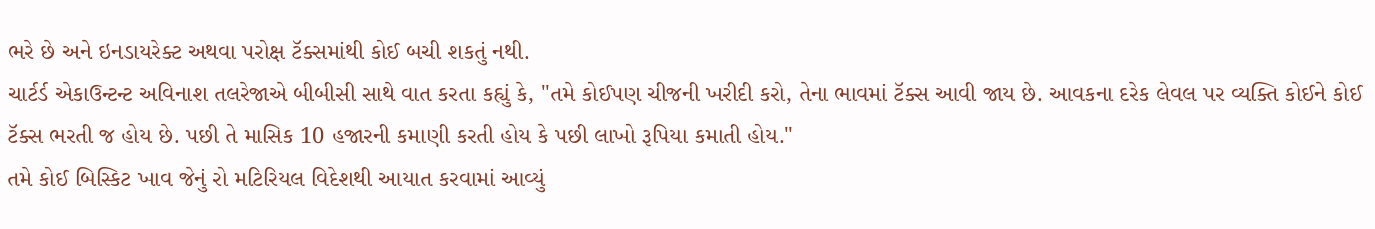ભરે છે અને ઇનડાયરેક્ટ અથવા પરોક્ષ ટૅક્સમાંથી કોઈ બચી શકતું નથી.
ચાર્ટર્ડ એકાઉન્ટન્ટ અવિનાશ તલરેજાએ બીબીસી સાથે વાત કરતા કહ્યું કે, "તમે કોઈપણ ચીજની ખરીદી કરો, તેના ભાવમાં ટૅક્સ આવી જાય છે. આવકના દરેક લેવલ પર વ્યક્તિ કોઈને કોઈ ટૅક્સ ભરતી જ હોય છે. પછી તે માસિક 10 હજારની કમાણી કરતી હોય કે પછી લાખો રૂપિયા કમાતી હોય."
તમે કોઈ બિસ્કિટ ખાવ જેનું રો મટિરિયલ વિદેશથી આયાત કરવામાં આવ્યું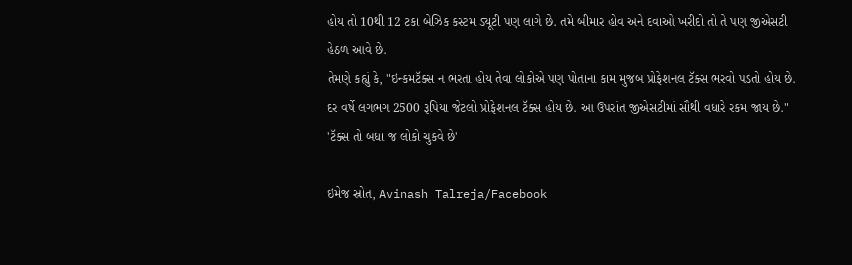હોય તો 10થી 12 ટકા બેઝિક કસ્ટમ ડ્યૂટી પણ લાગે છે. તમે બીમાર હોવ અને દવાઓ ખરીદો તો તે પણ જીએસટી હેઠળ આવે છે.
તેમણે કહ્યું કે, "ઇન્કમટૅક્સ ન ભરતા હોય તેવા લોકોએ પણ પોતાના કામ મુજબ પ્રોફેશનલ ટૅક્સ ભરવો પડતો હોય છે. દર વર્ષે લગભગ 2500 રૂપિયા જેટલો પ્રોફેશનલ ટૅક્સ હોય છે. આ ઉપરાંત જીએસટીમાં સૌથી વધારે રકમ જાય છે."
'ટૅક્સ તો બધા જ લોકો ચુકવે છે'

ઇમેજ સ્રોત, Avinash Talreja/Facebook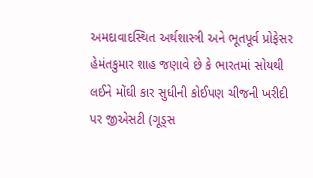અમદાવાદસ્થિત અર્થશાસ્ત્રી અને ભૂતપૂર્વ પ્રોફેસર હેમંતકુમાર શાહ જણાવે છે કે ભારતમાં સોયથી લઈને મોંઘી કાર સુધીની કોઈપણ ચીજની ખરીદી પર જીએસટી (ગૂડ્સ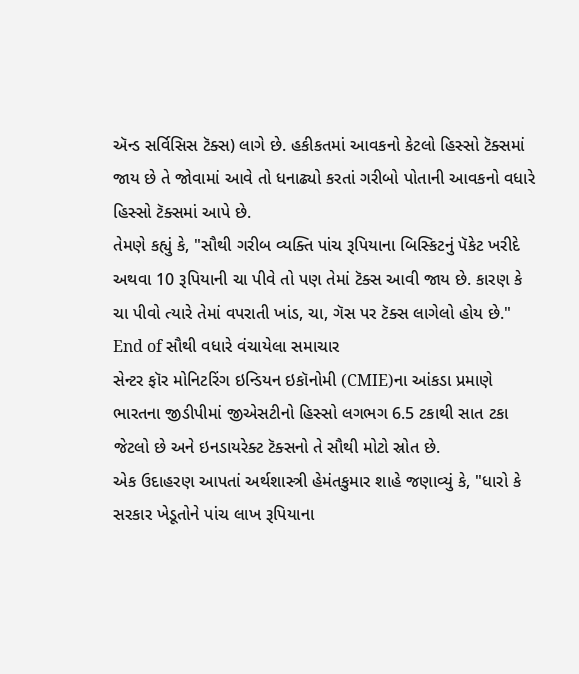ઍન્ડ સર્વિસિસ ટૅક્સ) લાગે છે. હકીકતમાં આવકનો કેટલો હિસ્સો ટૅક્સમાં જાય છે તે જોવામાં આવે તો ધનાઢ્યો કરતાં ગરીબો પોતાની આવકનો વધારે હિસ્સો ટૅક્સમાં આપે છે.
તેમણે કહ્યું કે, "સૌથી ગરીબ વ્યક્તિ પાંચ રૂપિયાના બિસ્કિટનું પૅકેટ ખરીદે અથવા 10 રૂપિયાની ચા પીવે તો પણ તેમાં ટૅક્સ આવી જાય છે. કારણ કે ચા પીવો ત્યારે તેમાં વપરાતી ખાંડ, ચા, ગૅસ પર ટૅક્સ લાગેલો હોય છે."
End of સૌથી વધારે વંચાયેલા સમાચાર
સેન્ટર ફૉર મોનિટરિંગ ઇન્ડિયન ઇકૉનોમી (CMIE)ના આંકડા પ્રમાણે ભારતના જીડીપીમાં જીએસટીનો હિસ્સો લગભગ 6.5 ટકાથી સાત ટકા જેટલો છે અને ઇનડાયરેક્ટ ટૅક્સનો તે સૌથી મોટો સ્રોત છે.
એક ઉદાહરણ આપતાં અર્થશાસ્ત્રી હેમંતકુમાર શાહે જણાવ્યું કે, "ધારો કે સરકાર ખેડૂતોને પાંચ લાખ રૂપિયાના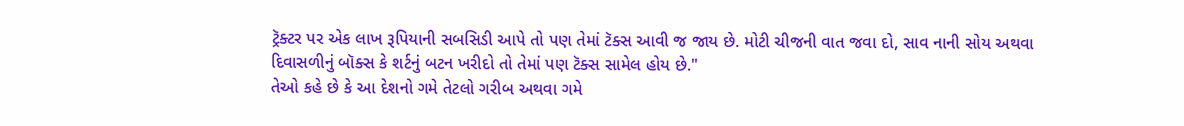ટ્રૅક્ટર પર એક લાખ રૂપિયાની સબસિડી આપે તો પણ તેમાં ટૅક્સ આવી જ જાય છે. મોટી ચીજની વાત જવા દો, સાવ નાની સોય અથવા દિવાસળીનું બૉક્સ કે શર્ટનું બટન ખરીદો તો તેમાં પણ ટૅક્સ સામેલ હોય છે."
તેઓ કહે છે કે આ દેશનો ગમે તેટલો ગરીબ અથવા ગમે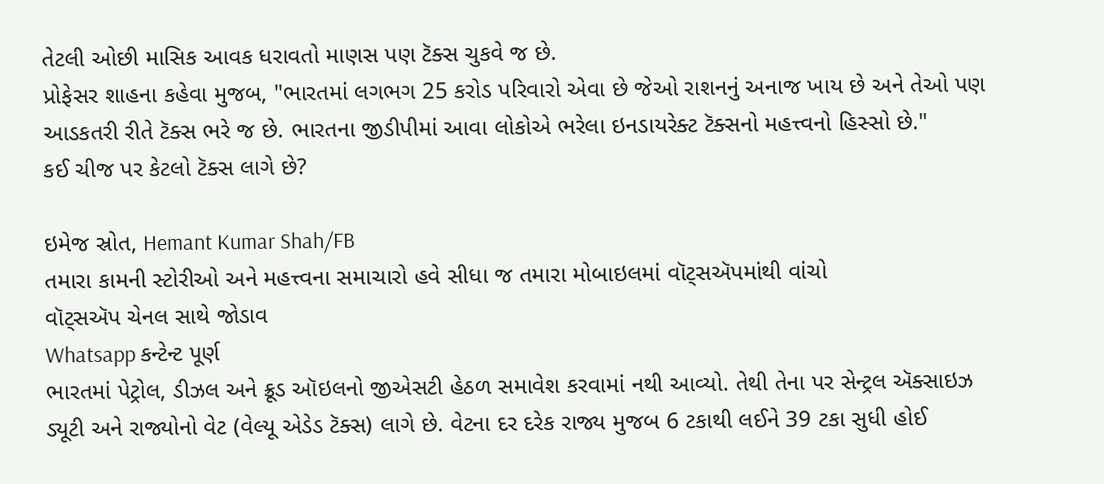તેટલી ઓછી માસિક આવક ધરાવતો માણસ પણ ટૅક્સ ચુકવે જ છે.
પ્રોફેસર શાહના કહેવા મુજબ, "ભારતમાં લગભગ 25 કરોડ પરિવારો એવા છે જેઓ રાશનનું અનાજ ખાય છે અને તેઓ પણ આડકતરી રીતે ટૅક્સ ભરે જ છે. ભારતના જીડીપીમાં આવા લોકોએ ભરેલા ઇનડાયરેક્ટ ટૅક્સનો મહત્ત્વનો હિસ્સો છે."
કઈ ચીજ પર કેટલો ટૅક્સ લાગે છે?

ઇમેજ સ્રોત, Hemant Kumar Shah/FB
તમારા કામની સ્ટોરીઓ અને મહત્ત્વના સમાચારો હવે સીધા જ તમારા મોબાઇલમાં વૉટ્સઍપમાંથી વાંચો
વૉટ્સઍપ ચેનલ સાથે જોડાવ
Whatsapp કન્ટેન્ટ પૂર્ણ
ભારતમાં પેટ્રોલ, ડીઝલ અને ક્રૂડ ઑઇલનો જીએસટી હેઠળ સમાવેશ કરવામાં નથી આવ્યો. તેથી તેના પર સેન્ટ્રલ ઍક્સાઇઝ ડ્યૂટી અને રાજ્યોનો વેટ (વેલ્યૂ એડેડ ટૅક્સ) લાગે છે. વેટના દર દરેક રાજ્ય મુજબ 6 ટકાથી લઈને 39 ટકા સુધી હોઈ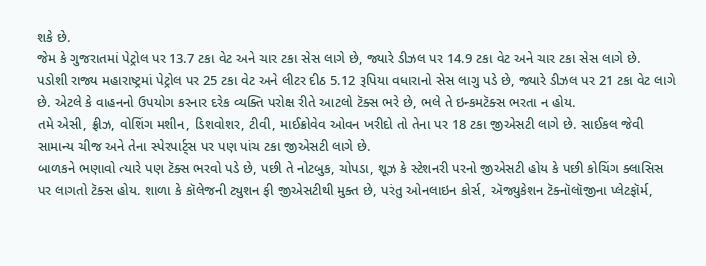શકે છે.
જેમ કે ગુજરાતમાં પેટ્રોલ પર 13.7 ટકા વેટ અને ચાર ટકા સેસ લાગે છે, જ્યારે ડીઝલ પર 14.9 ટકા વેટ અને ચાર ટકા સેસ લાગે છે.
પડોશી રાજ્ય મહારાષ્ટ્રમાં પેટ્રોલ પર 25 ટકા વેટ અને લીટર દીઠ 5.12 રૂપિયા વધારાનો સેસ લાગુ પડે છે, જ્યારે ડીઝલ પર 21 ટકા વેટ લાગે છે. એટલે કે વાહનનો ઉપયોગ કરનાર દરેક વ્યક્તિ પરોક્ષ રીતે આટલો ટૅક્સ ભરે છે, ભલે તે ઇન્કમટૅક્સ ભરતા ન હોય.
તમે એસી, ફ્રીઝ, વોશિંગ મશીન, ડિશવોશર, ટીવી, માઈક્રોવેવ ઓવન ખરીદો તો તેના પર 18 ટકા જીએસટી લાગે છે. સાઈકલ જેવી સામાન્ય ચીજ અને તેના સ્પેરપાર્ટ્સ પર પણ પાંચ ટકા જીએસટી લાગે છે.
બાળકને ભણાવો ત્યારે પણ ટૅક્સ ભરવો પડે છે, પછી તે નોટબુક, ચોપડા, શૂઝ કે સ્ટેશનરી પરનો જીએસટી હોય કે પછી કોચિંગ ક્લાસિસ પર લાગતો ટૅક્સ હોય. શાળા કે કૉલેજની ટ્યુશન ફી જીએસટીથી મુક્ત છે, પરંતુ ઓનલાઇન કોર્સ, ઍજ્યુકેશન ટૅક્નૉલૉજીના પ્લેટફૉર્મ,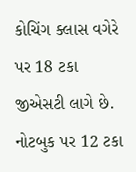કોચિંગ ક્લાસ વગેરે પર 18 ટકા જીએસટી લાગે છે.
નોટબુક પર 12 ટકા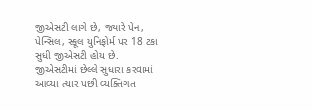જીએસટી લાગે છે, જ્યારે પેન, પેન્સિલ, સ્કૂલ યુનિફોર્મ પર 18 ટકા સુધી જીએસટી હોય છે.
જીએસટીમાં છેલ્લે સુધારા કરવામાં આવ્યા ત્યાર પછી વ્યક્તિગત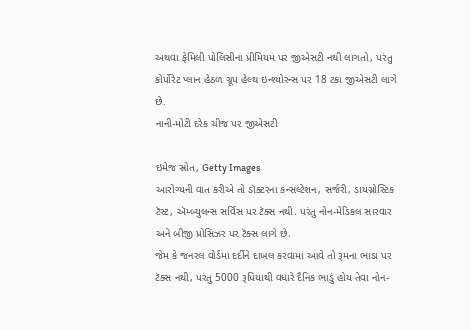અથવા ફેમિલી પોલિસીના પ્રીમિયમ પર જીએસટી નથી લાગતો, પરંતુ કોર્પોરેટ પ્લાન હેઠળ ગ્રૂપ હેલ્થ ઇન્શ્યોરન્સ પર 18 ટકા જીએસટી લાગે છે.
નાની-મોટી દરેક ચીજ પર જીએસટી

ઇમેજ સ્રોત, Getty Images
આરોગ્યની વાત કરીએ તો ડૉક્ટરના કન્સલ્ટેશન, સર્જરી, ડાયગ્નોસ્ટિક ટૅસ્ટ, ઍમ્બ્યુલન્સ સર્વિસ પર ટૅક્સ નથી. પરંતુ નોન-મેડિકલ સારવાર અને બીજી પ્રોસિઝર પર ટૅક્સ લાગે છે.
જેમ કે જનરલ વોર્ડમાં દર્દીને દાખલ કરવામાં આવે તો રૂમના ભાડા પર ટૅક્સ નથી, પરંતુ 5000 રૂપિયાથી વધારે દૈનિક ભાડું હોય તેવા નોન-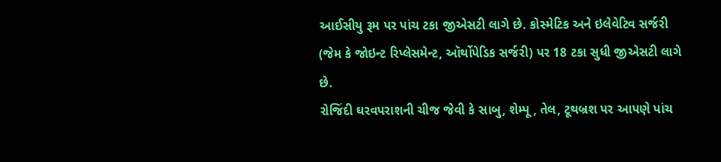આઈસીયુ રૂમ પર પાંચ ટકા જીએસટી લાગે છે. કોસ્મેટિક અને ઇલેવેટિવ સર્જરી (જેમ કે જોઇન્ટ રિપ્લેસમેન્ટ, ઑર્થોપેડિક સર્જરી) પર 18 ટકા સુધી જીએસટી લાગે છે.
રોજિંદી ઘરવપરાશની ચીજ જેવી કે સાબુ, શેમ્પૂ, તેલ, ટૂથબ્રશ પર આપણે પાંચ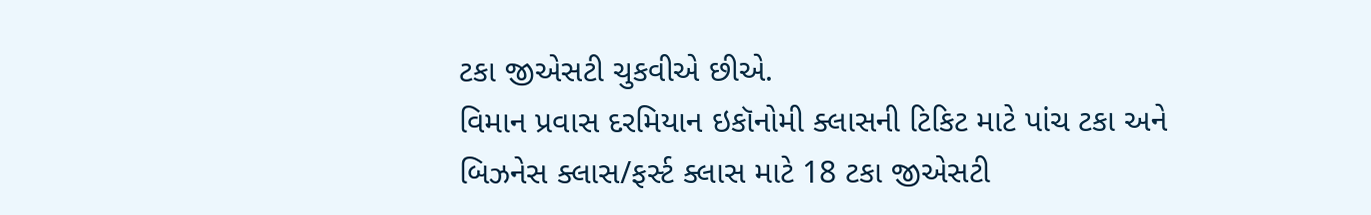ટકા જીએસટી ચુકવીએ છીએ.
વિમાન પ્રવાસ દરમિયાન ઇકૉનોમી ક્લાસની ટિકિટ માટે પાંચ ટકા અને બિઝનેસ ક્લાસ/ફર્સ્ટ ક્લાસ માટે 18 ટકા જીએસટી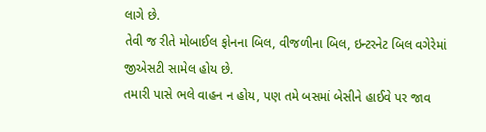લાગે છે.
તેવી જ રીતે મોબાઈલ ફોનના બિલ, વીજળીના બિલ, ઇન્ટરનેટ બિલ વગેરેમાં જીએસટી સામેલ હોય છે.
તમારી પાસે ભલે વાહન ન હોય, પણ તમે બસમાં બેસીને હાઈવે પર જાવ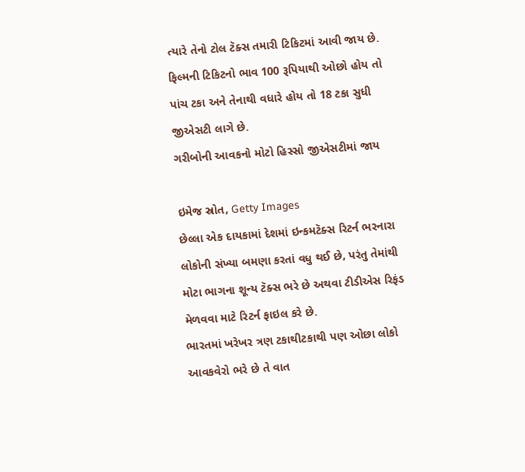ત્યારે તેનો ટોલ ટૅક્સ તમારી ટિકિટમાં આવી જાય છે. ફિલ્મની ટિકિટનો ભાવ 100 રૂપિયાથી ઓછો હોય તો પાંચ ટકા અને તેનાથી વધારે હોય તો 18 ટકા સુધી જીએસટી લાગે છે.
ગરીબોની આવકનો મોટો હિસ્સો જીએસટીમાં જાય

ઇમેજ સ્રોત, Getty Images
છેલ્લા એક દાયકામાં દેશમાં ઇન્કમટૅક્સ રિટર્ન ભરનારા લોકોની સંખ્યા બમણા કરતાં વધુ થઈ છે, પરંતુ તેમાંથી મોટા ભાગના શૂન્ય ટૅક્સ ભરે છે અથવા ટીડીએસ રિફંડ મેળવવા માટે રિટર્ન ફાઇલ કરે છે.
ભારતમાં ખરેખર ત્રણ ટકાથીટકાથી પણ ઓછા લોકો આવકવેરો ભરે છે તે વાત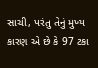સાચી, પરંતુ તેનું મુખ્ય કારણ એ છે કે 97 ટકા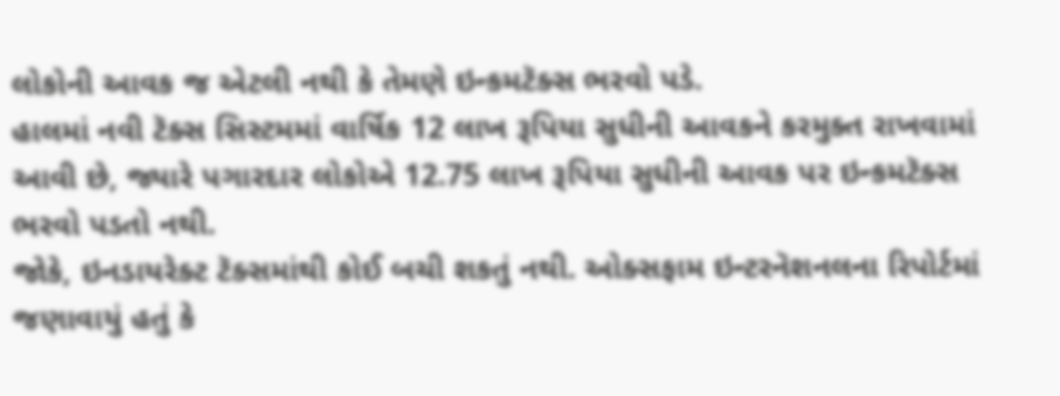લોકોની આવક જ એટલી નથી કે તેમણે ઇન્કમટૅક્સ ભરવો પડે.
હાલમાં નવી ટૅક્સ સિસ્ટમમાં વાર્ષિક 12 લાખ રૂપિયા સુધીની આવકને કરમુક્ત રાખવામાં આવી છે, જ્યારે પગારદાર લોકોએ 12.75 લાખ રૂપિયા સુધીની આવક પર ઇન્કમટૅક્સ ભરવો પડતો નથી.
જોકે, ઇનડાયરેક્ટ ટૅક્સમાંથી કોઈ બચી શકતું નથી. ઓક્સફામ ઇન્ટરનૅશનલના રિપોર્ટમાં જણાવાયું હતું કે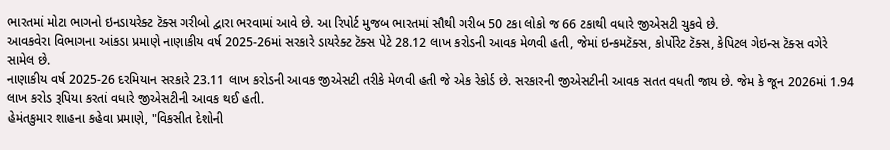ભારતમાં મોટા ભાગનો ઇનડાયરેક્ટ ટૅક્સ ગરીબો દ્વારા ભરવામાં આવે છે. આ રિપોર્ટ મુજબ ભારતમાં સૌથી ગરીબ 50 ટકા લોકો જ 66 ટકાથી વધારે જીએસટી ચુકવે છે.
આવકવેરા વિભાગના આંકડા પ્રમાણે નાણાકીય વર્ષ 2025-26માં સરકારે ડાયરેક્ટ ટૅક્સ પેટે 28.12 લાખ કરોડની આવક મેળવી હતી, જેમાં ઇન્કમટૅક્સ, કોર્પોરેટ ટૅક્સ, કેપિટલ ગેઇન્સ ટૅક્સ વગેરે સામેલ છે.
નાણાકીય વર્ષ 2025-26 દરમિયાન સરકારે 23.11 લાખ કરોડની આવક જીએસટી તરીકે મેળવી હતી જે એક રેકોર્ડ છે. સરકારની જીએસટીની આવક સતત વધતી જાય છે. જેમ કે જૂન 2026માં 1.94 લાખ કરોડ રૂપિયા કરતાં વધારે જીએસટીની આવક થઈ હતી.
હેમંતકુમાર શાહના કહેવા પ્રમાણે, "વિકસીત દેશોની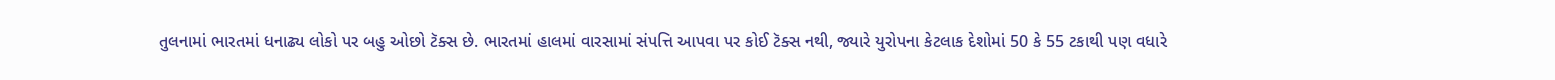તુલનામાં ભારતમાં ધનાઢ્ય લોકો પર બહુ ઓછો ટૅક્સ છે. ભારતમાં હાલમાં વારસામાં સંપત્તિ આપવા પર કોઈ ટૅક્સ નથી, જ્યારે યુરોપના કેટલાક દેશોમાં 50 કે 55 ટકાથી પણ વધારે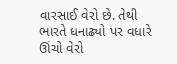વારસાઈ વેરો છે. તેથી ભારતે ધનાઢ્યો પર વધારે ઊંચો વેરો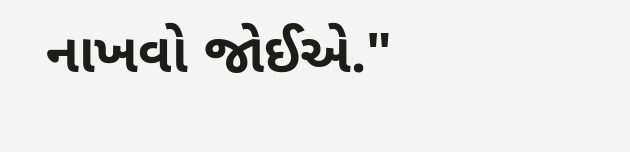નાખવો જોઈએ."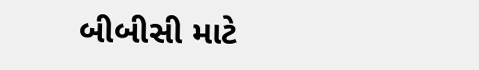બીબીસી માટે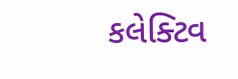કલેક્ટિવ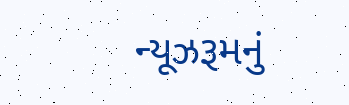ન્યૂઝરૂમનું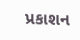પ્રકાશન